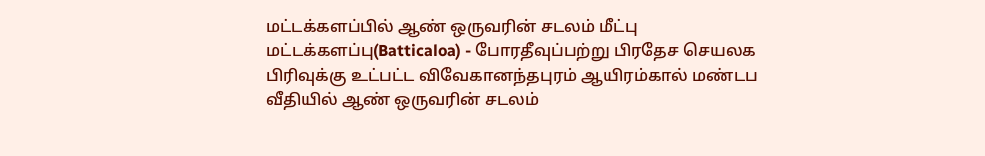மட்டக்களப்பில் ஆண் ஒருவரின் சடலம் மீட்பு
மட்டக்களப்பு(Batticaloa) - போரதீவுப்பற்று பிரதேச செயலக பிரிவுக்கு உட்பட்ட விவேகானந்தபுரம் ஆயிரம்கால் மண்டப வீதியில் ஆண் ஒருவரின் சடலம்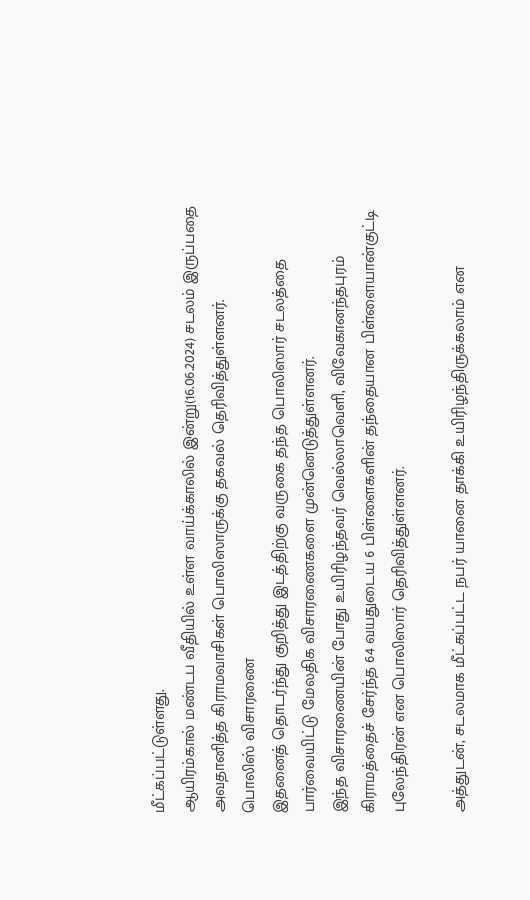மீட்கப்பட்டுள்ளது.
ஆயிரம்கால் மண்டப வீதியில் உள்ள வாய்க்காலில் இன்று(16.06.2024) சடலம் இருப்பதை அவதானித்த கிராமவாசிகள் பொலிஸாருக்கு தகவல் தெரிவித்துள்ளனர்.
பொலிஸ் விசாரணை
இதனைத் தொடர்ந்து குறித்து இடத்திற்கு வருகை தந்த பொலிஸார் சடலத்தை பார்வையிட்டு மேலதிக விசாரணைகளை முன்னெடுத்துள்ளனர்.
இந்த விசாரணையின் போது உயிரிழந்தவர் வெல்லாவெளி, விவேகானந்தபுரம் கிராமத்தைச் சேர்ந்த 64 வயதுடைய 6 பிள்ளைகளின் தந்தையான பிள்ளையான்குட்டி புலேந்திரன் என பொலிஸார் தெரிவித்துள்ளனர்.

அத்துடன், சடலமாக மீட்கப்பட்ட நபர் யானை தாக்கி உயிரிழந்திருக்கலாம் என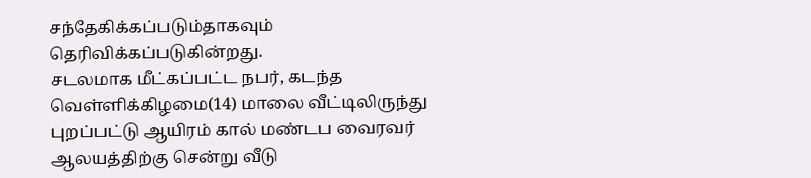சந்தேகிக்கப்படும்தாகவும் தெரிவிக்கப்படுகின்றது.
சடலமாக மீட்கப்பட்ட நபர், கடந்த வெள்ளிக்கிழமை(14) மாலை வீட்டிலிருந்து புறப்பட்டு ஆயிரம் கால் மண்டப வைரவர் ஆலயத்திற்கு சென்று வீடு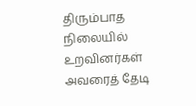திரும்பாத நிலையில் உறவினர்கள் அவரைத் தேடி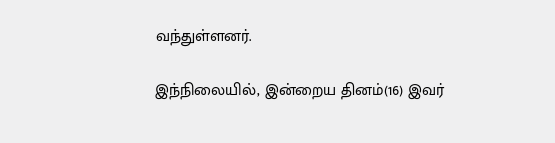வந்துள்ளனர்.

இந்நிலையில், இன்றைய தினம்(16) இவர்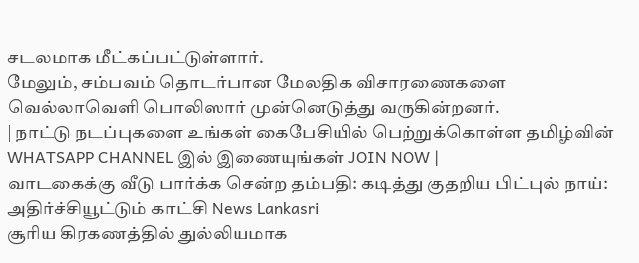சடலமாக மீட்கப்பட்டுள்ளார்.
மேலும், சம்பவம் தொடர்பான மேலதிக விசாரணைகளை வெல்லாவெளி பொலிஸார் முன்னெடுத்து வருகின்றனர்.
| நாட்டு நடப்புகளை உங்கள் கைபேசியில் பெற்றுக்கொள்ள தமிழ்வின் WHATSAPP CHANNEL இல் இணையுங்கள் JOIN NOW |
வாடகைக்கு வீடு பார்க்க சென்ற தம்பதி: கடித்து குதறிய பிட்புல் நாய்: அதிர்ச்சியூட்டும் காட்சி News Lankasri
சூரிய கிரகணத்தில் துல்லியமாக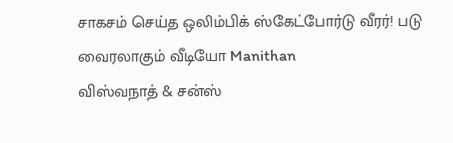சாகசம் செய்த ஒலிம்பிக் ஸ்கேட்போர்டு வீரர்! படு வைரலாகும் வீடியோ Manithan
விஸ்வநாத் & சன்ஸ்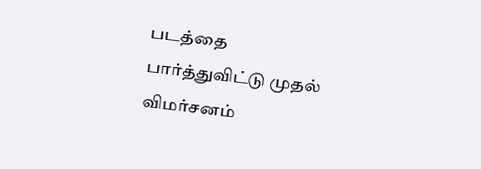படத்தை பார்த்துவிட்டு முதல் விமர்சனம்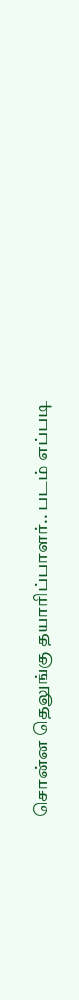சொன்ன தெலுங்கு தயாரிப்பாளர்.. படம் எப்படி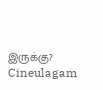இருக்கு? Cineulagam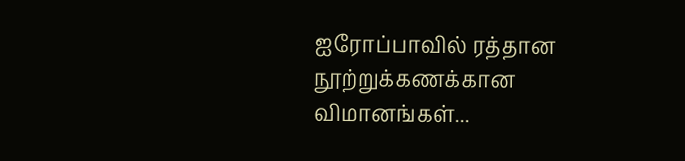ஐரோப்பாவில் ரத்தான நூற்றுக்கணக்கான விமானங்கள்...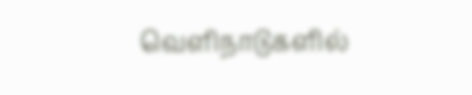வெளிநாடுகளில்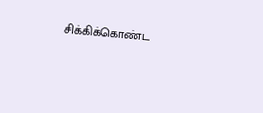சிக்கிக்கொண்ட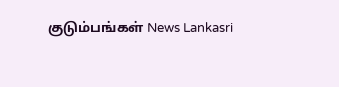குடும்பங்கள் News Lankasri